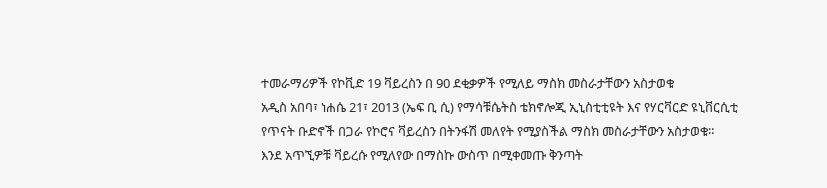ተመራማሪዎች የኮቪድ 19 ቫይረስን በ 90 ደቂቃዎች የሚለይ ማስክ መስራታቸውን አስታወቁ
አዲስ አበባ፣ ነሐሴ 21፣ 2013 (ኤፍ ቢ ሲ) የማሳቹሴትስ ቴክኖሎጂ ኢኒስቲቲዩት እና የሃርቫርድ ዩኒቨርሲቲ የጥናት ቡድኖች በጋራ የኮሮና ቫይረስን በትንፋሽ መለየት የሚያስችል ማስክ መስራታቸውን አስታወቁ።
እንደ አጥኚዎቹ ቫይረሱ የሚለየው በማስኩ ውስጥ በሚቀመጡ ቅንጣት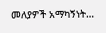መለያዎች አማካኝነት…